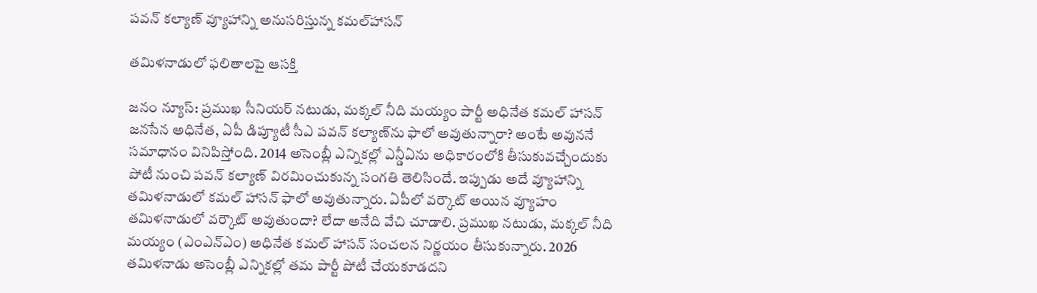పవన్ కల్యాణ్ వ్యూహాన్ని అనుసరిస్తున్న కమల్‌హాసన్

తమిళనాడులో ఫలితాలపై ఆసక్తి

జనం న్యూస్: ప్రముఖ సీనియర్ నటుడు, మక్కల్ నీది మయ్యం పార్టీ అధినేత కమల్ హాసన్ జనసేన అధినేత, ఏపీ డిప్యూటీ సీఎ పవన్ కల్యాణ్‌ను ఫాలో అవుతున్నారా? అంటే అవుననే సమాధానం వినిపిస్తోంది. 2014 అసెంబ్లీ ఎన్నికల్లో ఎన్డీఏను అధికారంలోకి తీసుకువచ్చేందుకు పోటీ నుంచి పవన్ కల్యాణ్ విరమించుకున్న సంగతి తెలిసిందే. ఇప్పుడు అదే వ్యూహాన్ని తమిళనాడులో కమల్ హాసన్ ఫాలో అవుతున్నారు. ఏపీలో వర్కౌట్ అయిన వ్యూహం తమిళనాడులో వర్కౌట్ అవుతుందా? లేదా అనేది వేచి చూడాలి. ప్రముఖ నటుడు, మక్కల్ నీది మయ్యం (ఎంఎన్ఎం) అధినేత కమల్ హాసన్ సంచలన నిర్ణయం తీసుకున్నారు. 2026 తమిళనాడు అసెంబ్లీ ఎన్నికల్లో తమ పార్టీ పోటీ చేయకూడదని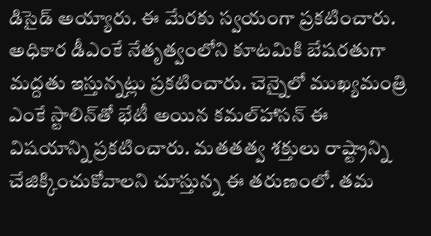డిసైడ్ అయ్యారు. ఈ మేరకు స్వయంగా ప్రకటించారు. అధికార డీఎంకే నేతృత్వంలోని కూటమికి బేషరతుగా మద్దతు ఇస్తున్నట్లు ప్రకటించారు. చెన్నైలో ముఖ్యమంత్రి ఎంకే స్టాలిన్‌తో భేటీ అయిన కమల్‌హాసన్ ఈ విషయాన్ని ప్రకటించారు. మతతత్వ శక్తులు రాష్ట్రాన్ని చేజిక్కించుకోవాలని చూస్తున్న ఈ తరుణంలో. తమ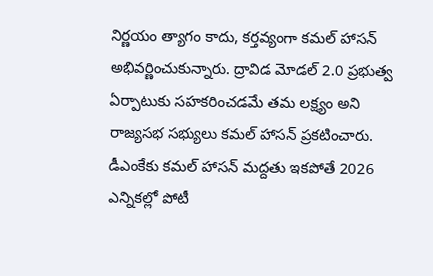నిర్ణయం త్యాగం కాదు, కర్తవ్యంగా కమల్ హాసన్ అభివర్ణించుకున్నారు. ద్రావిడ మోడల్ 2.0 ప్రభుత్వ ఏర్పాటుకు సహకరించడమే తమ లక్ష్యం అని రాజ్యసభ సభ్యులు కమల్ హాసన్ ప్రకటించారు. డీఎంకేకు కమల్ హాసన్ మద్దతు ఇకపోతే 2026 ఎన్నికల్లో పోటీ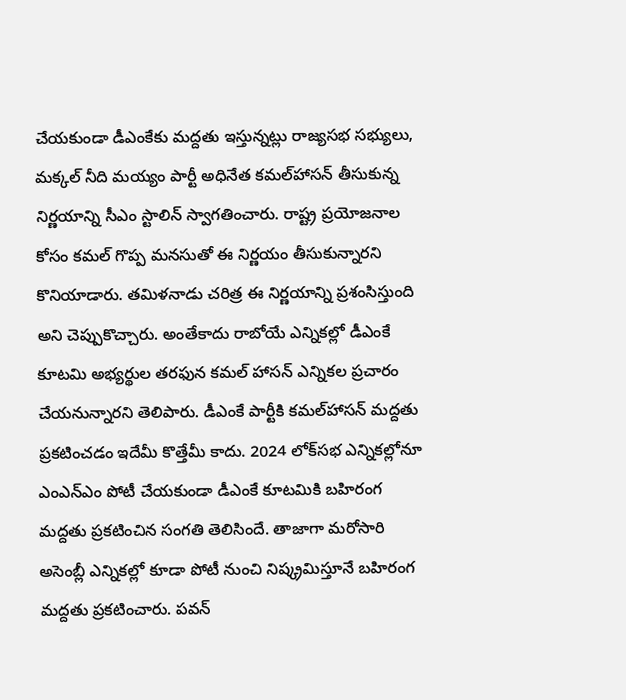చేయకుండా డీఎంకేకు మద్దతు ఇస్తున్నట్లు రాజ్యసభ సభ్యులు, మక్కల్ నీది మయ్యం పార్టీ అధినేత కమల్‌హాసన్ తీసుకున్న నిర్ణయాన్ని సీఎం స్టాలిన్ స్వాగతించారు. రాష్ట్ర ప్రయోజనాల కోసం కమల్ గొప్ప మనసుతో ఈ నిర్ణయం తీసుకున్నారని కొనియాడారు. తమిళనాడు చరిత్ర ఈ నిర్ణయాన్ని ప్రశంసిస్తుంది అని చెప్పుకొచ్చారు. అంతేకాదు రాబోయే ఎన్నికల్లో డీఎంకే కూటమి అభ్యర్థుల తరఫున కమల్ హాసన్ ఎన్నికల ప్రచారం చేయనున్నారని తెలిపారు. డీఎంకే పార్టీకి కమల్‌హాసన్ మద్దతు ప్రకటించడం ఇదేమీ కొత్తేమీ కాదు. 2024 లోక్‌సభ ఎన్నికల్లోనూ ఎంఎన్ఎం పోటీ చేయకుండా డీఎంకే కూటమికి బహిరంగ మద్దతు ప్రకటించిన సంగతి తెలిసిందే. తాజాగా మరోసారి అసెంబ్లీ ఎన్నికల్లో కూడా పోటీ నుంచి నిష్క్రమిస్తూనే బహిరంగ మద్దతు ప్రకటించారు. పవన్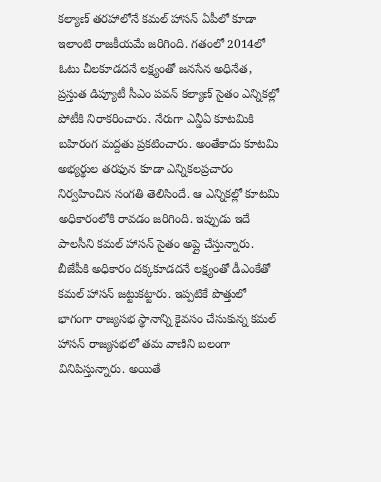కల్యాణ్‌ తరహాలోనే కమల్ హాసన్ ఏపీలో కూడా ఇలాంటి రాజకీయమే జరిగింది. గతంలో 2014లో ఓటు చీలకూడదనే లక్ష్యంతో జనసేన అధినేత, ప్రస్తుత డిప్యూటీ సీఎం పవన్ కల్యాణ్ సైతం ఎన్నికల్లో పోటీకి నిరాకరించారు. నేరుగా ఎన్డీఏ కూటమికి బహిరంగ మద్దతు ప్రకటించారు. అంతేకాదు కూటమి అభ్యర్థుల తరఫున కూడా ఎన్నికలప్రచారం నిర్వహించిన సంగతి తెలిసిందే. ఆ ఎన్నికల్లో కూటమి అధికారంలోకి రావడం జరిగింది. ఇప్పుడు ఇదే పాలసీని కమల్ హాసన్ సైతం అప్లై చేస్తున్నారు. బీజేపీకి అధికారం దక్కకూడదనే లక్ష్యంతో డీఎంకేతో కమల్ హాసన్ జట్టుకట్టారు. ఇప్పటికే పొత్తులో భాగంగా రాజ్యసభ స్థానాన్ని కైవసం చేసుకున్న కమల్ హాసన్ రాజ్యసభలో తమ వాణిని బలంగా వినిపిస్తున్నారు. అయితే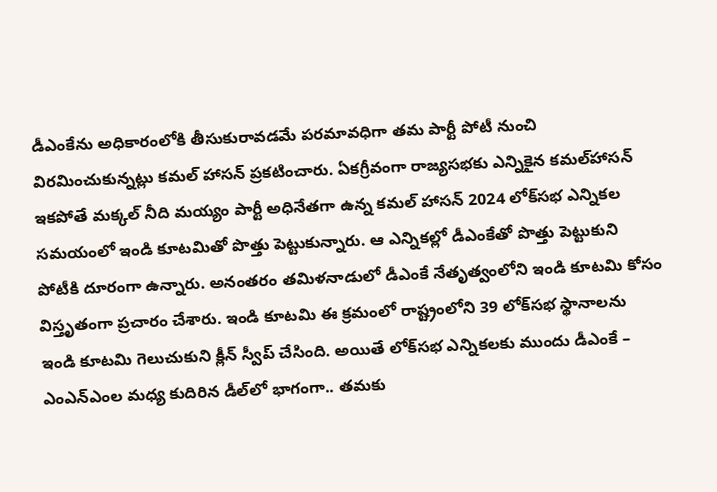డీఎంకేను అధికారంలోకి తీసుకురావడమే పరమావధిగా తమ పార్టీ పోటీ నుంచి విరమించుకున్నట్లు కమల్ హాసన్ ప్రకటించారు. ఏకగ్రీవంగా రాజ్యసభకు ఎన్నికైన కమల్‌హాసన్ ఇకపోతే మక్కల్ నీది మయ్యం పార్టీ అధినేతగా ఉన్న కమల్ హాసన్ 2024 లోక్‌సభ ఎన్నికల సమయంలో ఇండి కూటమితో పొత్తు పెట్టుకున్నారు. ఆ ఎన్నికల్లో డీఎంకేతో పొత్తు పెట్టుకుని పోటీకి దూరంగా ఉన్నారు. అనంతరం తమిళనాడులో డీఎంకే నేతృత్వంలోని ఇండి కూటమి కోసం విస్తృతంగా ప్రచారం చేశారు. ఇండి కూటమి ఈ క్రమంలో రాష్ట్రంలోని 39 లోక్‌సభ స్థానాలను ఇండి కూటమి గెలుచుకుని క్లీన్ స్వీప్ చేసింది. అయితే లోక్‌సభ ఎన్నికలకు ముందు డీఎంకే – ఎంఎన్‌ఎంల మధ్య కుదిరిన డీల్‌లో భాగంగా.. తమకు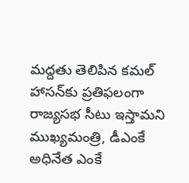మద్దతు తెలిపిన కమల్‌ హాసన్‌కు ప్రతిఫలంగా రాజ్యసభ సీటు ఇస్తామని ముఖ్యమంత్రి, డీఎంకే అధినేత ఎంకే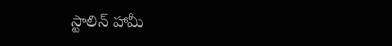స్టాలిన్ హామీ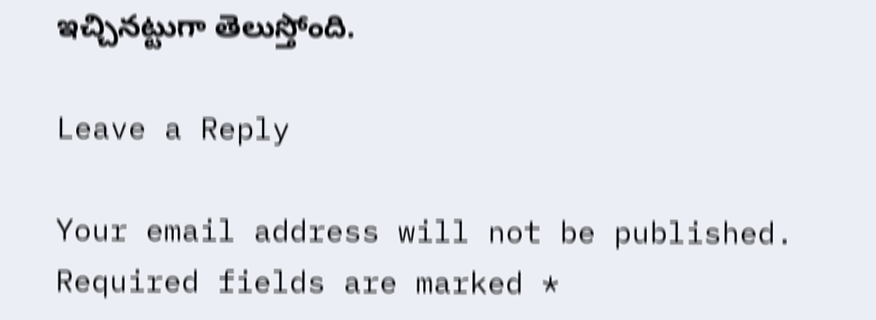ఇచ్చినట్టుగా తెలుస్తోంది.

Leave a Reply

Your email address will not be published. Required fields are marked *